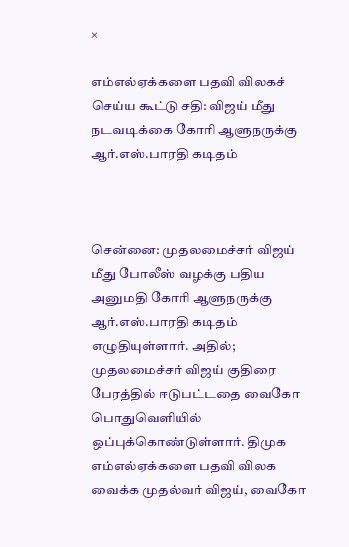×

எம்எல்ஏக்களை பதவி விலகச் செய்ய கூட்டு சதி: விஜய் மீது நடவடிக்கை கோரி ஆளுநருக்கு ஆர்.எஸ்.பாரதி கடிதம்



சென்னை: முதலமைச்சர் விஜய் மீது போலீஸ் வழக்கு பதிய அனுமதி கோரி ஆளுநருக்கு ஆர்.எஸ்.பாரதி கடிதம் எழுதியுள்ளார். அதில்; முதலமைச்சர் விஜய் குதிரை பேரத்தில் ஈடுபட்டதை வைகோ பொதுவெளியில் ஒப்புக்கொண்டுள்ளார். திமுக எம்எல்ஏக்களை பதவி விலக வைக்க முதல்வர் விஜய், வைகோ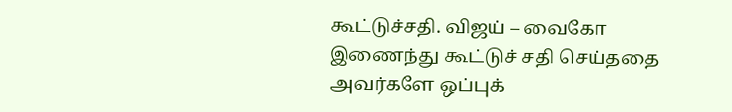கூட்டுச்சதி. விஜய் – வைகோ இணைந்து கூட்டுச் சதி செய்ததை அவர்களே ஒப்புக்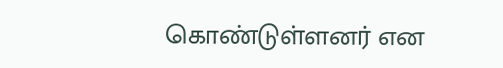கொண்டுள்ளனர் என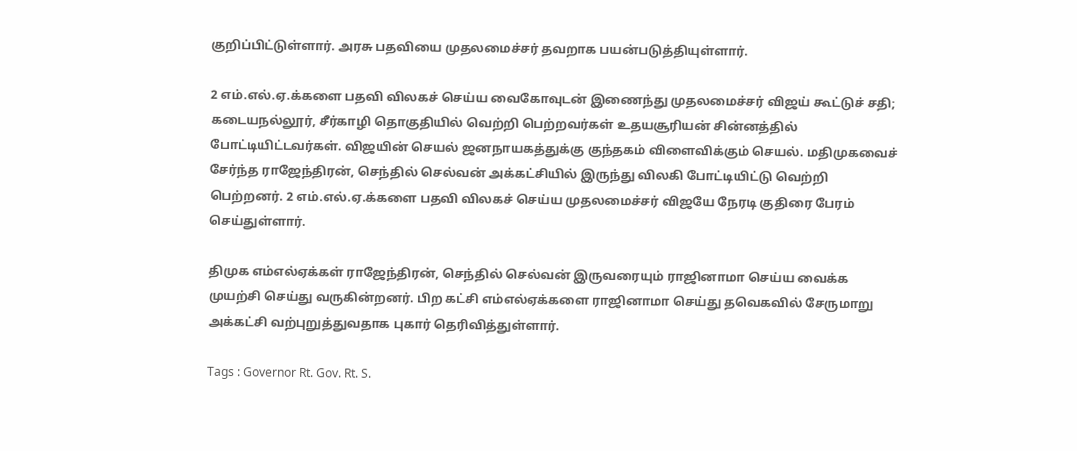குறிப்பிட்டுள்ளார். அரசு பதவியை முதலமைச்சர் தவறாக பயன்படுத்தியுள்ளார்.

2 எம்.எல்.ஏ.க்களை பதவி விலகச் செய்ய வைகோவுடன் இணைந்து முதலமைச்சர் விஜய் கூட்டுச் சதி; கடையநல்லூர், சீர்காழி தொகுதியில் வெற்றி பெற்றவர்கள் உதயசூரியன் சின்னத்தில் போட்டியிட்டவர்கள். விஜயின் செயல் ஜனநாயகத்துக்கு குந்தகம் விளைவிக்கும் செயல். மதிமுகவைச் சேர்ந்த ராஜேந்திரன், செந்தில் செல்வன் அக்கட்சியில் இருந்து விலகி போட்டியிட்டு வெற்றி பெற்றனர். 2 எம்.எல்.ஏ.க்களை பதவி விலகச் செய்ய முதலமைச்சர் விஜயே நேரடி குதிரை பேரம் செய்துள்ளார்.

திமுக எம்எல்ஏக்கள் ராஜேந்திரன், செந்தில் செல்வன் இருவரையும் ராஜினாமா செய்ய வைக்க முயற்சி செய்து வருகின்றனர். பிற கட்சி எம்எல்ஏக்களை ராஜினாமா செய்து தவெகவில் சேருமாறு அக்கட்சி வற்புறுத்துவதாக புகார் தெரிவித்துள்ளார்.

Tags : Governor Rt. Gov. Rt. S.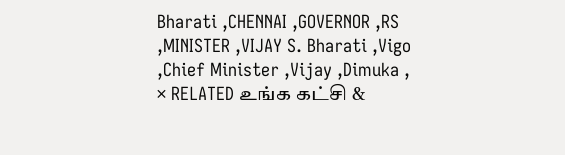Bharati ,CHENNAI ,GOVERNOR ,RS ,MINISTER ,VIJAY S. Bharati ,Vigo ,Chief Minister ,Vijay ,Dimuka ,
× RELATED உங்க கட்சி &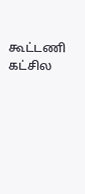கூட்டணி கட்சில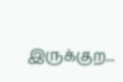இருக்குற...